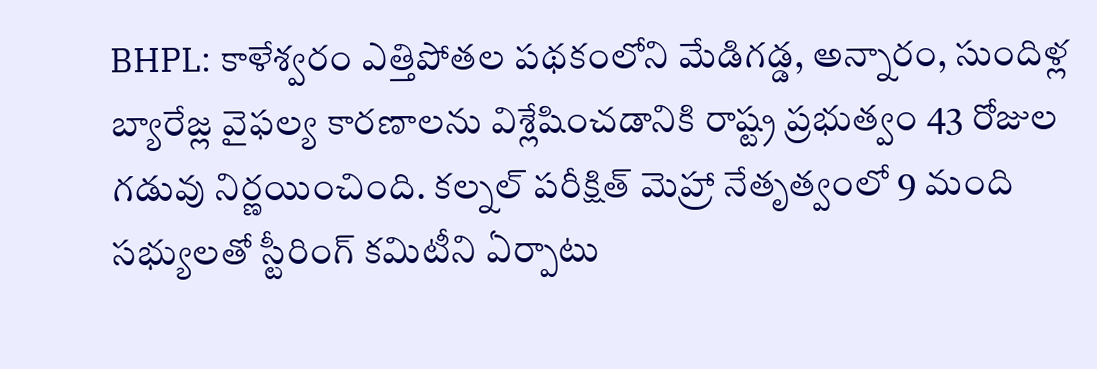BHPL: కాళేశ్వరం ఎత్తిపోతల పథకంలోని మేడిగడ్డ, అన్నారం, సుందిళ్ల బ్యారేజ్ల వైఫల్య కారణాలను విశ్లేషించడానికి రాష్ట్ర ప్రభుత్వం 43 రోజుల గడువు నిర్ణయించింది. కల్నల్ పరీక్షిత్ మెహ్రా నేతృత్వంలో 9 మంది సభ్యులతో స్టీరింగ్ కమిటీని ఏర్పాటు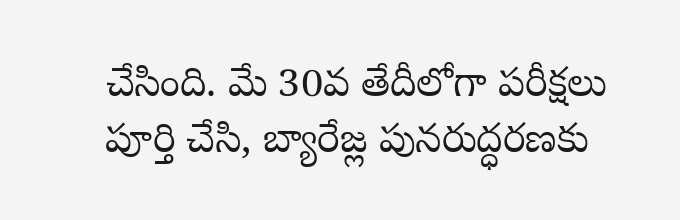చేసింది. మే 30వ తేదీలోగా పరీక్షలు పూర్తి చేసి, బ్యారేజ్ల పునరుద్ధరణకు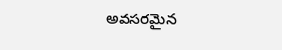అవసరమైన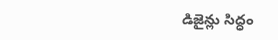డిజైన్లు సిద్ధం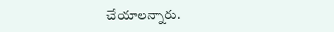చేయాలన్నారు.